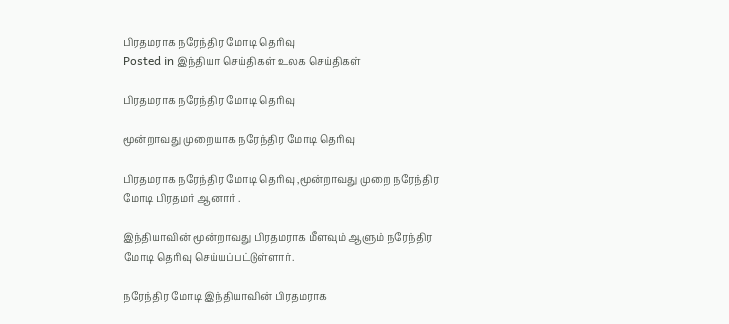பிரதமராக நரேந்திர மோடி தெரிவு
Posted in இந்தியா செய்திகள் உலக செய்திகள்

பிரதமராக நரேந்திர மோடி தெரிவு

மூன்றாவது முறையாக நரேந்திர மோடி தெரிவு

பிரதமராக நரேந்திர மோடி தெரிவு ,மூன்றாவது முறை நரேந்திர மோடி பிரதமர் ஆனார் .

இந்தியாவின் மூன்றாவது பிரதமராக மீளவும் ஆளும் நரேந்திர மோடி தெரிவு செய்யப்பட்டுள்ளார்.

நரேந்திர மோடி இந்தியாவின் பிரதமராக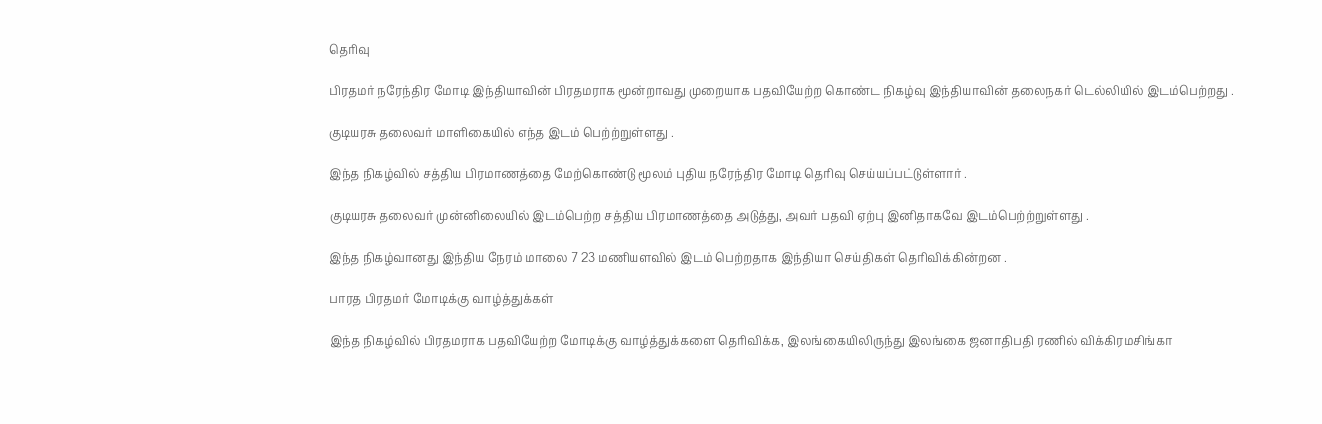தெரிவு

பிரதமர் நரேந்திர மோடி இந்தியாவின் பிரதமராக மூன்றாவது முறையாக பதவியேற்ற கொண்ட நிகழ்வு இந்தியாவின் தலைநகர் டெல்லியில் இடம்பெற்றது .

குடியரசு தலைவர் மாளிகையில் எந்த இடம் பெற்ற்றுள்ளது .

இந்த நிகழ்வில் சத்திய பிரமாணத்தை மேற்கொண்டு மூலம் புதிய நரேந்திர மோடி தெரிவு செய்யப்பட்டுள்ளார் .

குடியரசு தலைவர் முன்னிலையில் இடம்பெற்ற சத்திய பிரமாணத்தை அடுத்து, அவர் பதவி ஏற்பு இனிதாகவே இடம்பெற்ற்றுள்ளது .

இந்த நிகழ்வானது இந்திய நேரம் மாலை 7 23 மணியளவில் இடம் பெற்றதாக இந்தியா செய்திகள் தெரிவிக்கின்றன .

பாரத பிரதமர் மோடிக்கு வாழ்த்துக்கள்

இந்த நிகழ்வில் பிரதமராக பதவியேற்ற மோடிக்கு வாழ்த்துக்களை தெரிவிக்க, இலங்கையிலிருந்து இலங்கை ஜனாதிபதி ரணில் விக்கிரமசிங்கா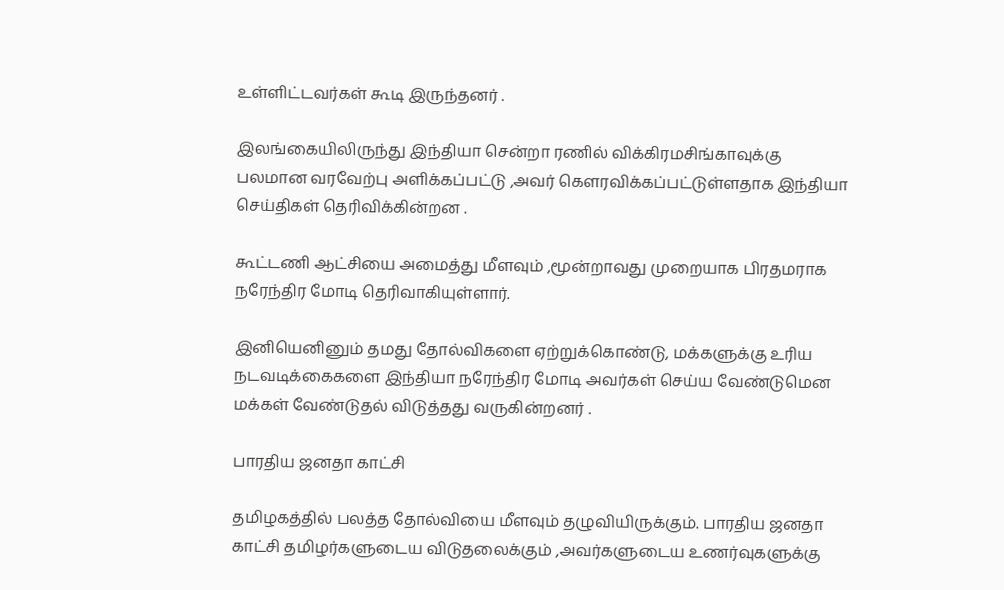உள்ளிட்டவர்கள் கூடி இருந்தனர் .

இலங்கையிலிருந்து இந்தியா சென்றா ரணில் விக்கிரமசிங்காவுக்கு பலமான வரவேற்பு அளிக்கப்பட்டு ,அவர் கௌரவிக்கப்பட்டுள்ளதாக இந்தியா செய்திகள் தெரிவிக்கின்றன .

கூட்டணி ஆட்சியை அமைத்து மீளவும் ,மூன்றாவது முறையாக பிரதமராக நரேந்திர மோடி தெரிவாகியுள்ளார்.

இனியெனினும் தமது தோல்விகளை ஏற்றுக்கொண்டு, மக்களுக்கு உரிய நடவடிக்கைகளை இந்தியா நரேந்திர மோடி அவர்கள் செய்ய வேண்டுமென மக்கள் வேண்டுதல் விடுத்தது வருகின்றனர் .

பாரதிய ஜனதா காட்சி

தமிழகத்தில் பலத்த தோல்வியை மீளவும் தழுவியிருக்கும். பாரதிய ஜனதா காட்சி தமிழர்களுடைய விடுதலைக்கும் ,அவர்களுடைய உணர்வுகளுக்கு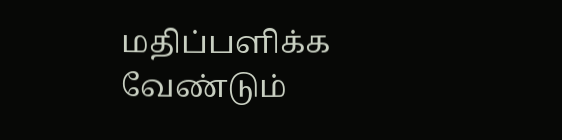மதிப்பளிக்க வேண்டும்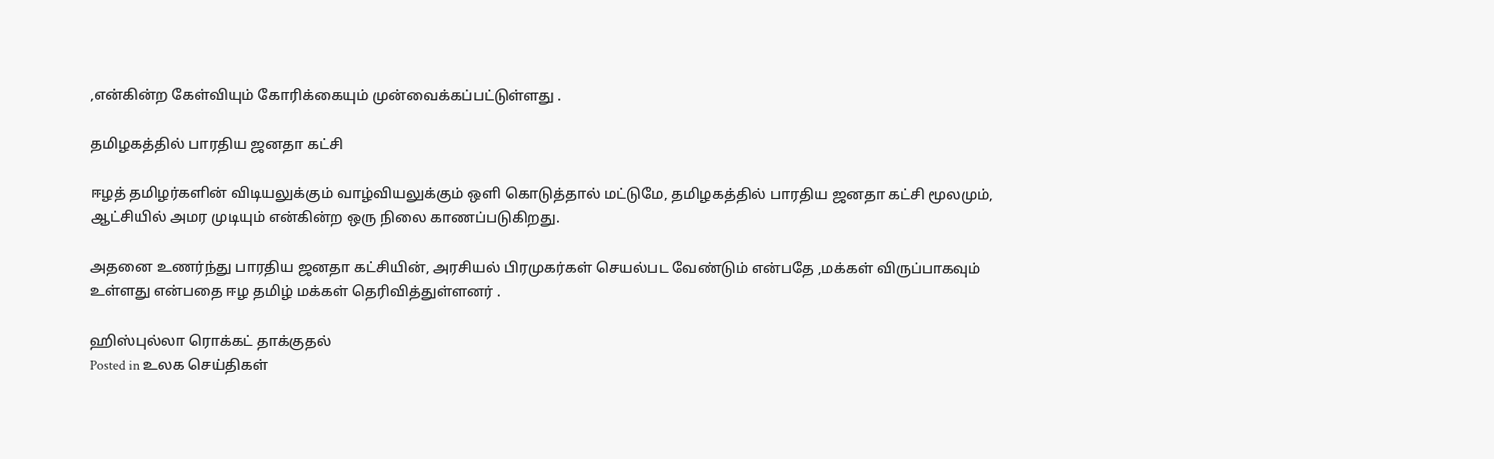,என்கின்ற கேள்வியும் கோரிக்கையும் முன்வைக்கப்பட்டுள்ளது .

தமிழகத்தில் பாரதிய ஜனதா கட்சி

ஈழத் தமிழர்களின் விடியலுக்கும் வாழ்வியலுக்கும் ஒளி கொடுத்தால் மட்டுமே, தமிழகத்தில் பாரதிய ஜனதா கட்சி மூலமும், ஆட்சியில் அமர முடியும் என்கின்ற ஒரு நிலை காணப்படுகிறது.

அதனை உணர்ந்து பாரதிய ஜனதா கட்சியின், அரசியல் பிரமுகர்கள் செயல்பட வேண்டும் என்பதே ,மக்கள் விருப்பாகவும் உள்ளது என்பதை ஈழ தமிழ் மக்கள் தெரிவித்துள்ளனர் .

ஹிஸ்புல்லா ரொக்கட் தாக்குதல்
Posted in உலக செய்திகள்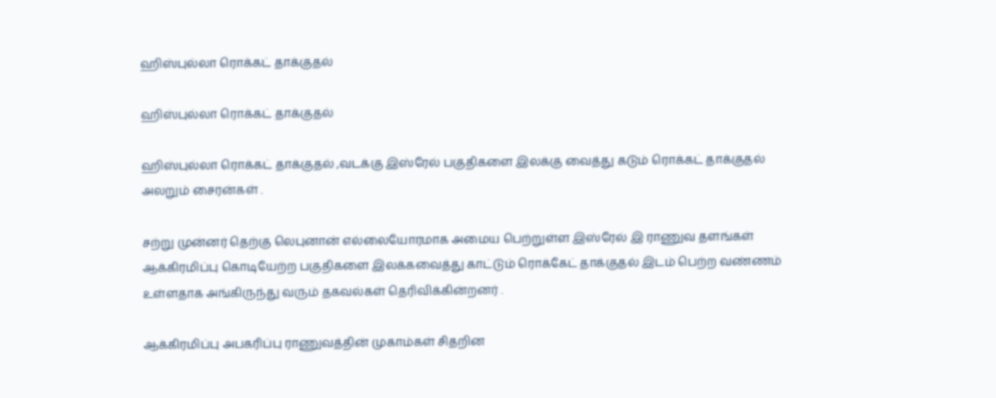ஹிஸ்புல்லா ரொக்கட் தாக்குதல்

ஹிஸ்புல்லா ரொக்கட் தாக்குதல்

ஹிஸ்புல்லா ரொக்கட் தாக்குதல் ,வடக்கு இஸ்ரேல் பகுதிகளை இலக்கு வைத்து கடும் ரொக்கட் தாக்குதல் அலறும் சைரன்கள் .

சற்று முன்னர் தெற்கு லெபுனான் எல்லையோரமாக அமைய பெற்றுள்ள இஸ்ரேல் இ ராணுவ தளங்கள் ஆக்கிரமிப்பு கொடியேற்ற பகுதிகளை இலக்கவைத்து காட்டும் ரொக்கேட் தாக்குதல் இடம் பெற்ற வண்ணம் உள்ளதாக அங்கிருந்து வரும் தகவல்கள் தெரிவிக்கின்றனர் .

ஆக்கிரமிப்பு அபகரிப்பு ராணுவத்தின் முகாம்கள் சிதறின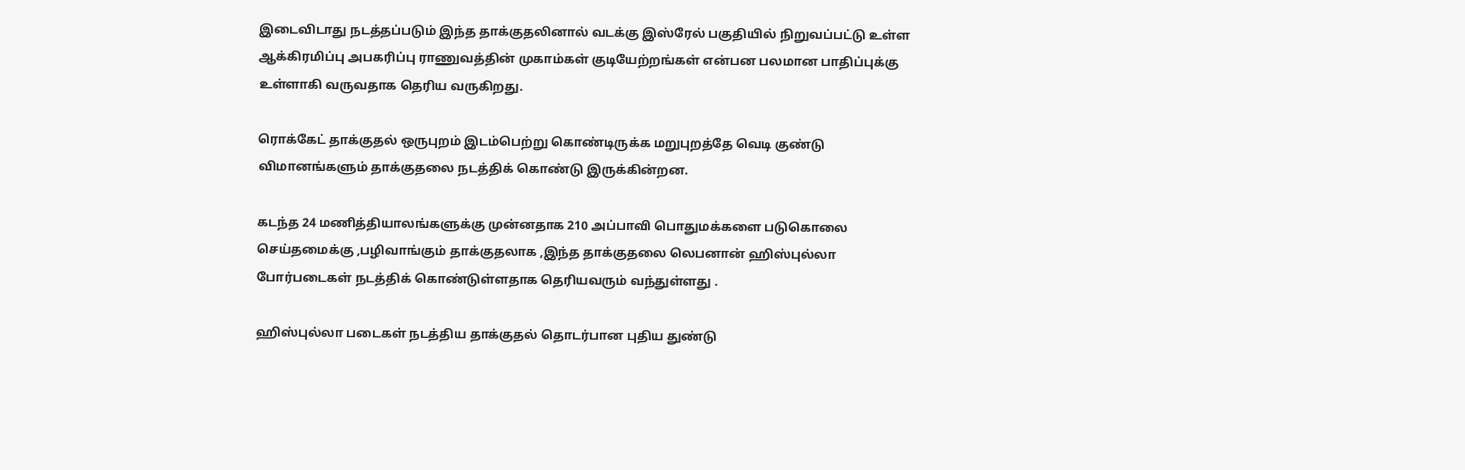இடைவிடாது நடத்தப்படும் இந்த தாக்குதலினால் வடக்கு இஸ்ரேல் பகுதியில் நிறுவப்பட்டு உள்ள ஆக்கிரமிப்பு அபகரிப்பு ராணுவத்தின் முகாம்கள் குடியேற்றங்கள் என்பன பலமான பாதிப்புக்கு உள்ளாகி வருவதாக தெரிய வருகிறது.

ரொக்கேட் தாக்குதல் ஒருபுறம் இடம்பெற்று கொண்டிருக்க மறுபுறத்தே வெடி குண்டு விமானங்களும் தாக்குதலை நடத்திக் கொண்டு இருக்கின்றன.

கடந்த 24 மணித்தியாலங்களுக்கு முன்னதாக 210 அப்பாவி பொதுமக்களை படுகொலை செய்தமைக்கு ,பழிவாங்கும் தாக்குதலாக ,இந்த தாக்குதலை லெபனான் ஹிஸ்புல்லா போர்படைகள் நடத்திக் கொண்டுள்ளதாக தெரியவரும் வந்துள்ளது .

ஹிஸ்புல்லா படைகள் நடத்திய தாக்குதல் தொடர்பான புதிய துண்டு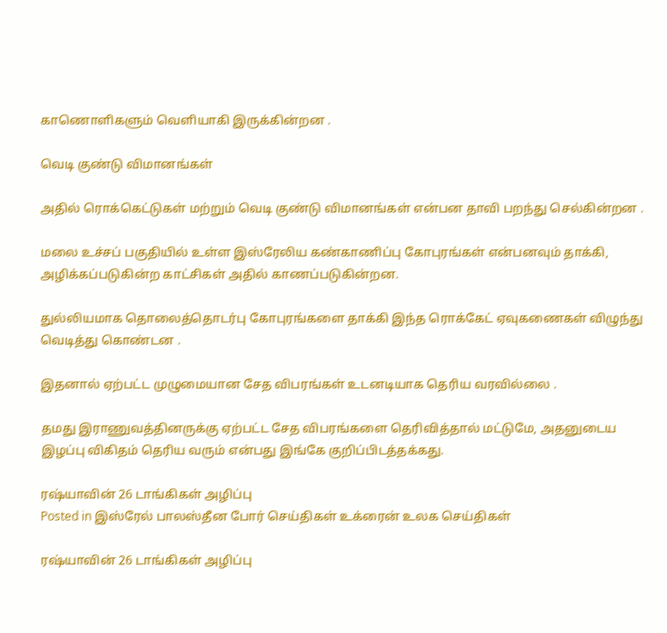காணொளிகளும் வெளியாகி இருக்கின்றன .

வெடி குண்டு விமானங்கள்

அதில் ரொக்கெட்டுகள் மற்றும் வெடி குண்டு விமானங்கள் என்பன தாவி பறந்து செல்கின்றன .

மலை உச்சப் பகுதியில் உள்ள இஸ்ரேலிய கண்காணிப்பு கோபுரங்கள் என்பனவும் தாக்கி, அழிக்கப்படுகின்ற காட்சிகள் அதில் காணப்படுகின்றன.

துல்லியமாக தொலைத்தொடர்பு கோபுரங்களை தாக்கி இந்த ரொக்கேட் ஏவுகணைகள் விழுந்து வெடித்து கொண்டன .

இதனால் ஏற்பட்ட முழுமையான சேத விபரங்கள் உடனடியாக தெரிய வரவில்லை .

தமது இராணுவத்தினருக்கு ஏற்பட்ட சேத விபரங்களை தெரிவித்தால் மட்டுமே, அதனுடைய இழப்பு விகிதம் தெரிய வரும் என்பது இங்கே குறிப்பிடத்தக்கது.

ரஷ்யாவின் 26 டாங்கிகள் அழிப்பு
Posted in இஸ்ரேல் பாலஸ்தீன போர் செய்திகள் உக்ரைன் உலக செய்திகள்

ரஷ்யாவின் 26 டாங்கிகள் அழிப்பு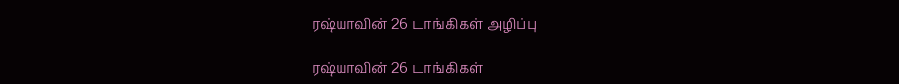ரஷ்யாவின் 26 டாங்கிகள் அழிப்பு

ரஷ்யாவின் 26 டாங்கிகள்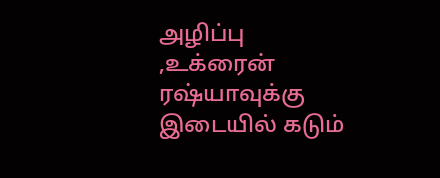அழிப்பு ,உக்ரைன் ரஷ்யாவுக்கு இடையில் கடும்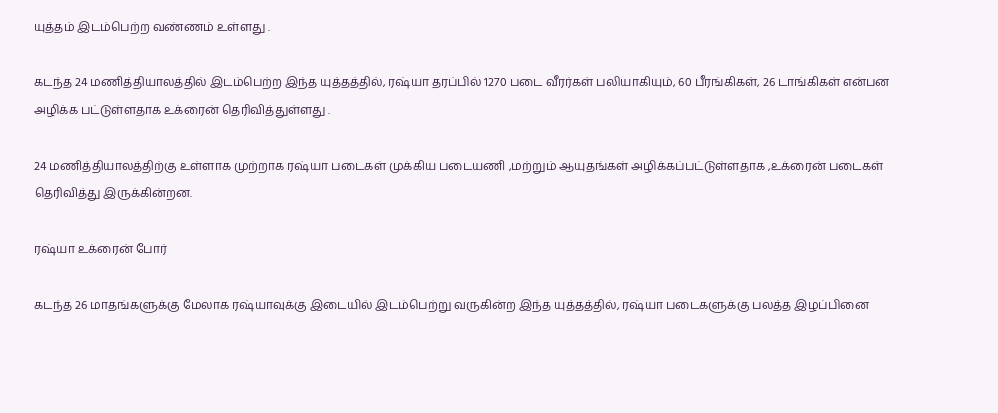யுத்தம் இடம்பெற்ற வண்ணம் உள்ளது .

கடந்த 24 மணித்தியாலத்தில் இடம்பெற்ற இந்த யுத்தத்தில், ரஷ்யா தரப்பில் 1270 படை வீரர்கள் பலியாகியும், 60 பீரங்கிகள், 26 டாங்கிகள் என்பன அழிக்க பட்டுள்ளதாக உக்ரைன் தெரிவித்துள்ளது .

24 மணித்தியாலத்திற்கு உள்ளாக முற்றாக ரஷ்யா படைகள் முக்கிய படையணி ,மற்றும் ஆயுதங்கள் அழிக்கப்பட்டுள்ளதாக ,உக்ரைன் படைகள் தெரிவித்து இருக்கின்றன.

ரஷ்யா உக்ரைன் போர்

கடந்த 26 மாதங்களுக்கு மேலாக ரஷ்யாவுக்கு இடையில் இடம்பெற்று வருகின்ற இந்த யுத்தத்தில், ரஷ்யா படைகளுக்கு பலத்த இழப்பினை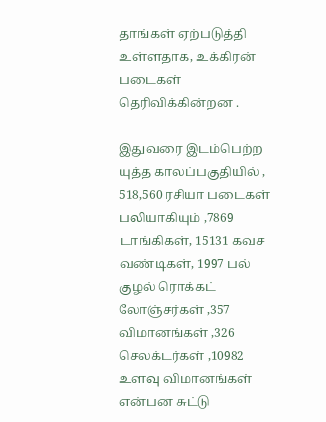தாங்கள் ஏற்படுத்தி உள்ளதாக, உக்கிரன் படைகள் தெரிவிக்கின்றன .

இதுவரை இடம்பெற்ற யுத்த காலப்பகுதியில் , 518,560 ரசியா படைகள் பலியாகியும் ,7869 டாங்கிகள், 15131 கவச வண்டிகள், 1997 பல் குழல் ரொக்கட் லோஞ்சர்கள் ,357 விமானங்கள் ,326 செலக்டர்கள் ,10982 உளவு விமானங்கள் என்பன சுட்டு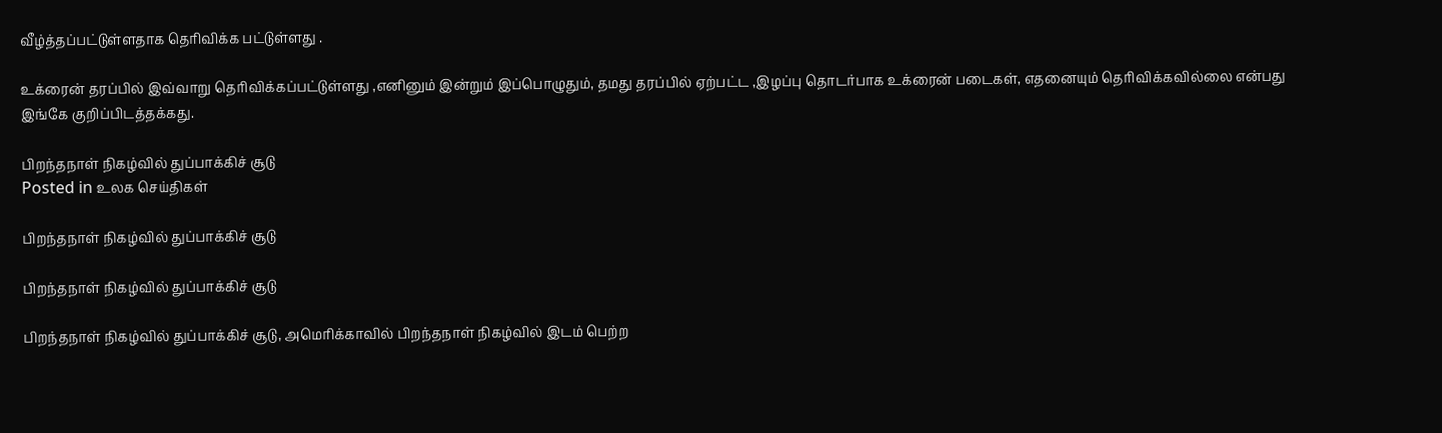வீழ்த்தப்பட்டுள்ளதாக தெரிவிக்க பட்டுள்ளது .

உக்ரைன் தரப்பில் இவ்வாறு தெரிவிக்கப்பட்டுள்ளது ,எனினும் இன்றும் இப்பொழுதும், தமது தரப்பில் ஏற்பட்ட ,இழப்பு தொடர்பாக உக்ரைன் படைகள், எதனையும் தெரிவிக்கவில்லை என்பது இங்கே குறிப்பிடத்தக்கது.

பிறந்தநாள் நிகழ்வில் துப்பாக்கிச் சூடு
Posted in உலக செய்திகள்

பிறந்தநாள் நிகழ்வில் துப்பாக்கிச் சூடு

பிறந்தநாள் நிகழ்வில் துப்பாக்கிச் சூடு

பிறந்தநாள் நிகழ்வில் துப்பாக்கிச் சூடு, அமெரிக்காவில் பிறந்தநாள் நிகழ்வில் இடம் பெற்ற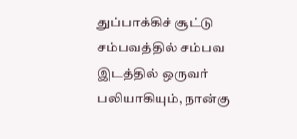துப்பாக்கிச் சூட்டு சம்பவத்தில் சம்பவ இடத்தில் ஒருவர் பலியாகியும், நான்கு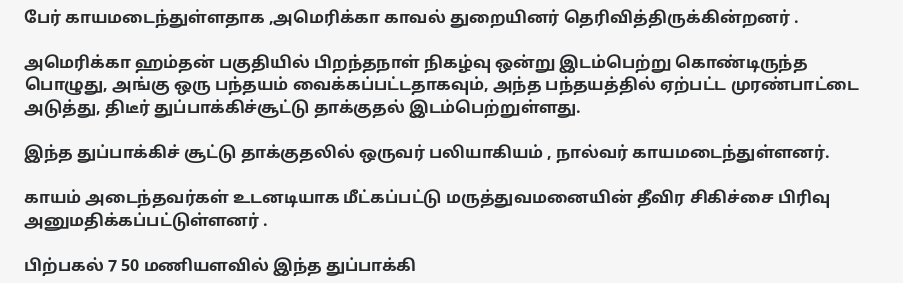பேர் காயமடைந்துள்ளதாக ,அமெரிக்கா காவல் துறையினர் தெரிவித்திருக்கின்றனர் .

அமெரிக்கா ஹம்தன் பகுதியில் பிறந்தநாள் நிகழ்வு ஒன்று இடம்பெற்று கொண்டிருந்த பொழுது, அங்கு ஒரு பந்தயம் வைக்கப்பட்டதாகவும், அந்த பந்தயத்தில் ஏற்பட்ட முரண்பாட்டை அடுத்து, திடீர் துப்பாக்கிச்சூட்டு தாக்குதல் இடம்பெற்றுள்ளது.

இந்த துப்பாக்கிச் சூட்டு தாக்குதலில் ஒருவர் பலியாகியம் , நால்வர் காயமடைந்துள்ளனர்.

காயம் அடைந்தவர்கள் உடனடியாக மீட்கப்பட்டு மருத்துவமனையின் தீவிர சிகிச்சை பிரிவு அனுமதிக்கப்பட்டுள்ளனர் .

பிற்பகல் 7 50 மணியளவில் இந்த துப்பாக்கி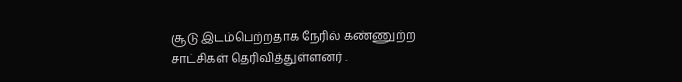சூடு இடம்பெற்றதாக நேரில் கண்ணுற்ற சாட்சிகள் தெரிவித்துள்ளனர் .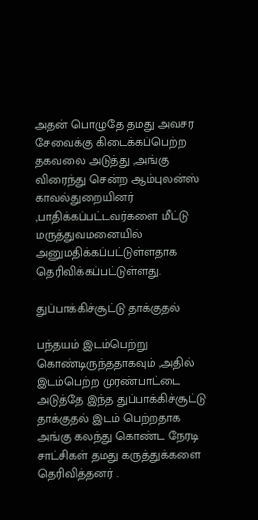அதன் பொழுதே தமது அவசர சேவைக்கு கிடைக்கப்பெற்ற தகவலை அடுத்து ,அங்கு விரைந்து சென்ற ஆம்புலன்ஸ் காவல்துறையினர் ,பாதிக்கப்பட்டவர்களை மீட்டு மருத்துவமனையில் அனுமதிக்கப்பட்டுள்ளதாக தெரிவிக்கப்பட்டுள்ளது.

துப்பாக்கிச்சூட்டு தாக்குதல்

பந்தயம் இடம்பெற்று கொண்டிருந்ததாகவும் ,அதில் இடம்பெற்ற முரண்பாட்டை அடுத்தே இந்த துப்பாக்கிச்சூட்டு தாக்குதல் இடம் பெற்றதாக அங்கு கலந்து கொண்ட நேரடி சாட்சிகள் தமது கருத்துக்களை தெரிவித்தனர் .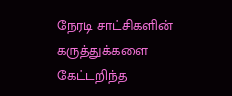நேரடி சாட்சிகளின் கருத்துக்களை கேட்டறிந்த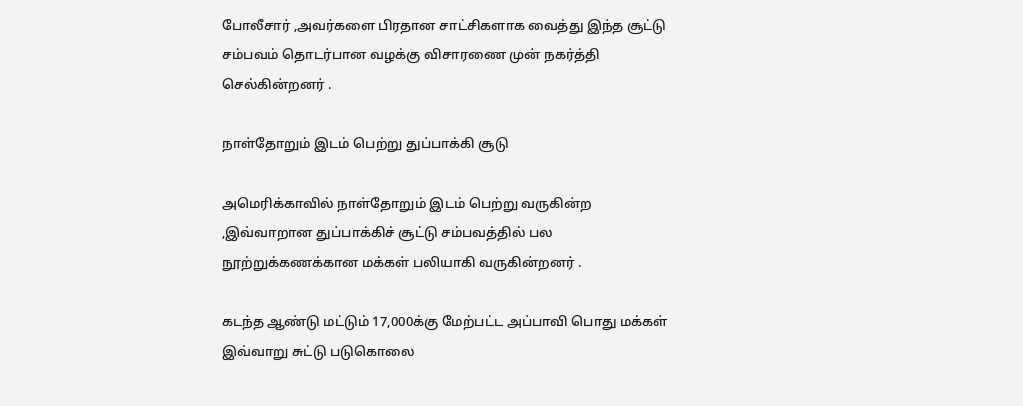போலீசார் ,அவர்களை பிரதான சாட்சிகளாக வைத்து இந்த சூட்டு சம்பவம் தொடர்பான வழக்கு விசாரணை முன் நகர்த்தி செல்கின்றனர் .

நாள்தோறும் இடம் பெற்று துப்பாக்கி சூடு

அமெரிக்காவில் நாள்தோறும் இடம் பெற்று வருகின்ற ,இவ்வாறான துப்பாக்கிச் சூட்டு சம்பவத்தில் பல நூற்றுக்கணக்கான மக்கள் பலியாகி வருகின்றனர் .

கடந்த ஆண்டு மட்டும் 17,000க்கு மேற்பட்ட அப்பாவி பொது மக்கள் இவ்வாறு சுட்டு படுகொலை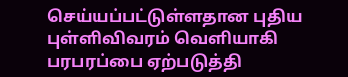செய்யப்பட்டுள்ளதான புதிய புள்ளிவிவரம் வெளியாகி பரபரப்பை ஏற்படுத்தி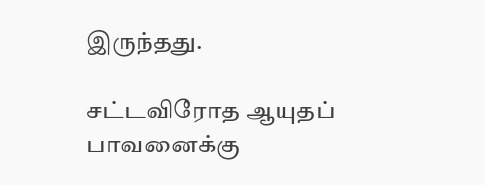இருந்தது.

சட்டவிரோத ஆயுதப் பாவனைக்கு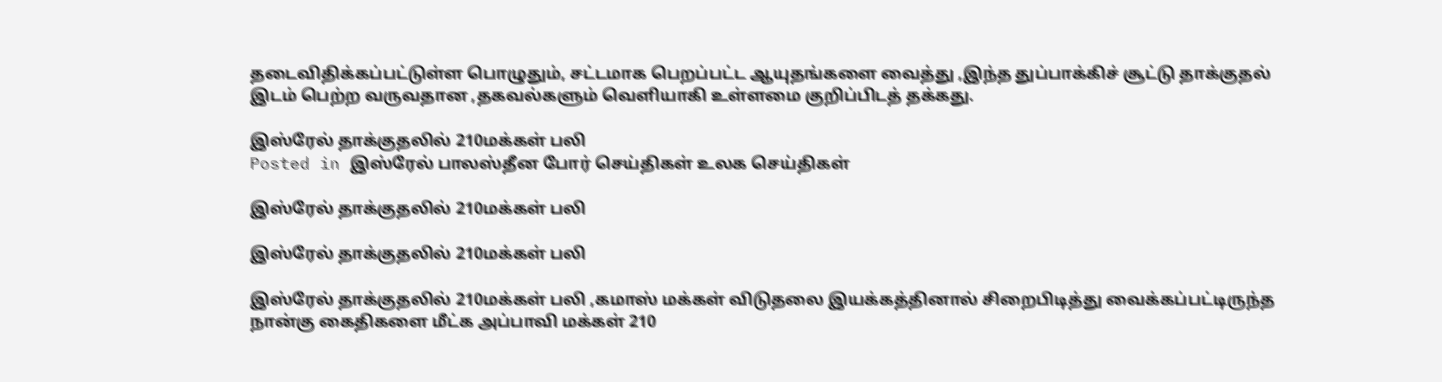தடைவிதிக்கப்பட்டுள்ள பொழுதும், சட்டமாக பெறப்பட்ட ஆயுதங்களை வைத்து ,இந்த துப்பாக்கிச் சூட்டு தாக்குதல் இடம் பெற்ற வருவதான ,தகவல்களும் வெளியாகி உள்ளமை குறிப்பிடத் தக்கது.

இஸ்ரேல் தாக்குதலில் 210மக்கள் பலி
Posted in இஸ்ரேல் பாலஸ்தீன போர் செய்திகள் உலக செய்திகள்

இஸ்ரேல் தாக்குதலில் 210மக்கள் பலி

இஸ்ரேல் தாக்குதலில் 210மக்கள் பலி

இஸ்ரேல் தாக்குதலில் 210மக்கள் பலி ,கமாஸ் மக்கள் விடுதலை இயக்கத்தினால் சிறைபிடித்து வைக்கப்பட்டிருந்த நான்கு கைதிகளை மீட்க அப்பாவி மக்கள் 210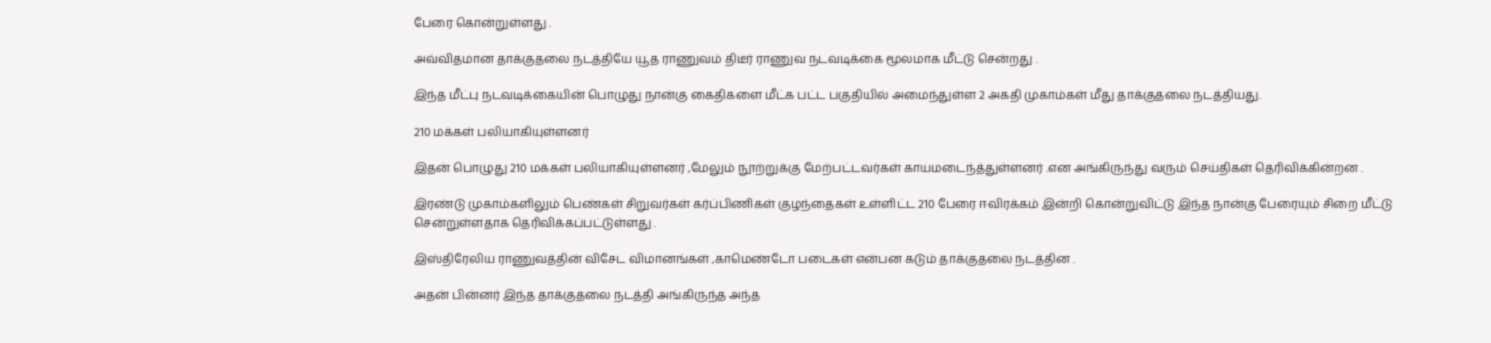பேரை கொன்றுள்ளது .

அவ்விதமான தாக்குதலை நடத்தியே யூத ராணுவம் திடீர் ராணுவ நடவடிக்கை மூலமாக மீட்டு சென்றது .

இந்த மீட்பு நடவடிக்கையின் பொழுது நான்கு கைதிகளை மீட்க பட்ட பகுதியில் அமைந்துள்ள 2 அகதி முகாம்கள் மீது தாக்குதலை நடத்தியது.

210 மக்கள் பலியாகியுள்ளனர்

இதன் பொழுது 210 மக்கள் பலியாகியுள்ளனர் ,மேலும் நூற்றுக்கு மேற்பட்டவர்கள் காயமடைந்த்துள்ளனர் .என அங்கிருந்து வரும் செய்திகள் தெரிவிக்கின்றன .

இரண்டு முகாம்களிலும் பெண்கள் சிறுவர்கள் கர்ப்பிணிகள் குழந்தைகள் உள்ளிட்ட 210 பேரை ஈவிரக்கம் இன்றி கொன்றுவிட்டு இந்த நான்கு பேரையும் சிறை மீட்டு சென்றுள்ளதாக தெரிவிக்கப்பட்டுள்ளது .

இஸ்திரேலிய ராணுவத்தின் விசேட விமானங்கள் ,காமெண்டோ படைகள் என்பன கடும் தாக்குதலை நடத்தின .

அதன் பின்னர் இந்த தாக்குதலை நடத்தி அங்கிருந்த அந்த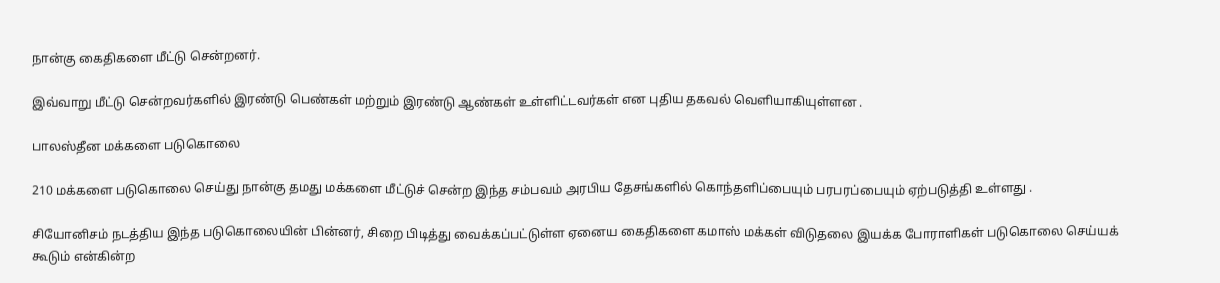நான்கு கைதிகளை மீட்டு சென்றனர்.

இவ்வாறு மீட்டு சென்றவர்களில் இரண்டு பெண்கள் மற்றும் இரண்டு ஆண்கள் உள்ளிட்டவர்கள் என புதிய தகவல் வெளியாகியுள்ளன .

பாலஸ்தீன மக்களை படுகொலை

210 மக்களை படுகொலை செய்து நான்கு தமது மக்களை மீட்டுச் சென்ற இந்த சம்பவம் அரபிய தேசங்களில் கொந்தளிப்பையும் பரபரப்பையும் ஏற்படுத்தி உள்ளது .

சியோனிசம் நடத்திய இந்த படுகொலையின் பின்னர், சிறை பிடித்து வைக்கப்பட்டுள்ள ஏனைய கைதிகளை கமாஸ் மக்கள் விடுதலை இயக்க போராளிகள் படுகொலை செய்யக் கூடும் என்கின்ற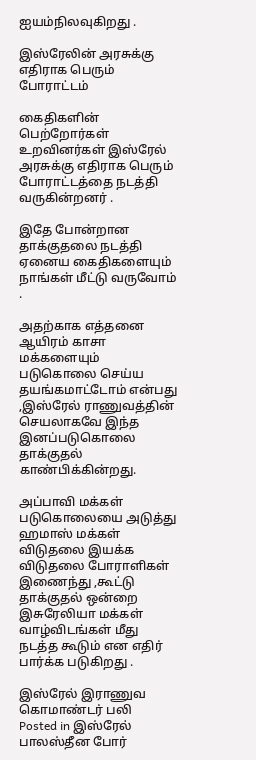ஐயம்நிலவுகிறது .

இஸ்ரேலின் அரசுக்கு எதிராக பெரும் போராட்டம்

கைதிகளின் பெற்றோர்கள் உறவினர்கள் இஸ்ரேல் அரசுக்கு எதிராக பெரும் போராட்டத்தை நடத்தி வருகின்றனர் .

இதே போன்றான தாக்குதலை நடத்தி ஏனைய கைதிகளையும் நாங்கள் மீட்டு வருவோம் .

அதற்காக எத்தனை ஆயிரம் காசா மக்களையும் படுகொலை செய்ய தயங்கமாட்டோம் என்பது ,இஸ்ரேல் ராணுவத்தின் செயலாகவே இந்த இனப்படுகொலை தாக்குதல் காண்பிக்கின்றது.

அப்பாவி மக்கள் படுகொலையை அடுத்து ஹமாஸ் மக்கள் விடுதலை இயக்க விடுதலை போராளிகள் இணைந்து ,கூட்டு தாக்குதல் ஒன்றை இசுரேலியா மக்கள் வாழ்விடங்கள் மீது நடத்த கூடும் என எதிர் பார்க்க படுகிறது .

இஸ்ரேல் இராணுவ கொமாண்டர் பலி
Posted in இஸ்ரேல் பாலஸ்தீன போர்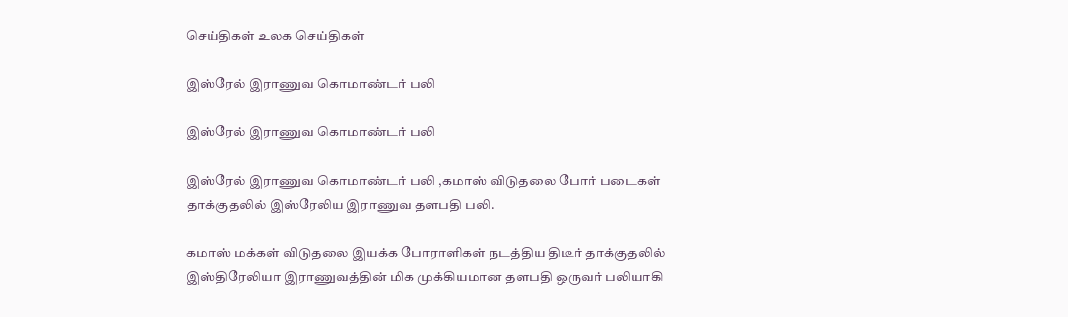செய்திகள் உலக செய்திகள்

இஸ்ரேல் இராணுவ கொமாண்டர் பலி

இஸ்ரேல் இராணுவ கொமாண்டர் பலி

இஸ்ரேல் இராணுவ கொமாண்டர் பலி ,கமாஸ் விடுதலை போர் படைகள் தாக்குதலில் இஸ்ரேலிய இராணுவ தளபதி பலி.

கமாஸ் மக்கள் விடுதலை இயக்க போராளிகள் நடத்திய திடீர் தாக்குதலில் இஸ்திரேலியா இராணுவத்தின் மிக முக்கியமான தளபதி ஒருவர் பலியாகி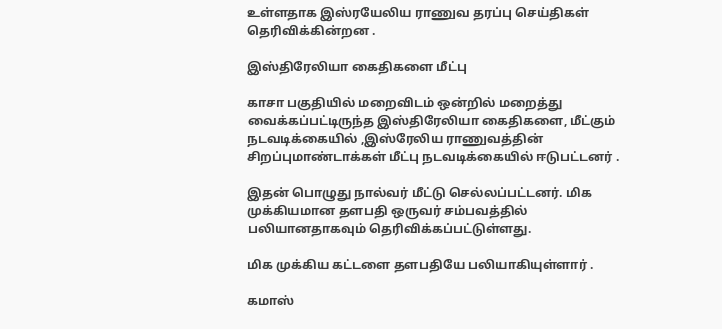உள்ளதாக இஸ்ரயேலிய ராணுவ தரப்பு செய்திகள் தெரிவிக்கின்றன .

இஸ்திரேலியா கைதிகளை மீட்பு

காசா பகுதியில் மறைவிடம் ஒன்றில் மறைத்து வைக்கப்பட்டிருந்த இஸ்திரேலியா கைதிகளை, மீட்கும் நடவடிக்கையில் ,இஸ்ரேலிய ராணுவத்தின் சிறப்புமாண்டாக்கள் மீட்பு நடவடிக்கையில் ஈடுபட்டனர் .

இதன் பொழுது நால்வர் மீட்டு செல்லப்பட்டனர். மிக முக்கியமான தளபதி ஒருவர் சம்பவத்தில் பலியானதாகவும் தெரிவிக்கப்பட்டுள்ளது.

மிக முக்கிய கட்டளை தளபதியே பலியாகியுள்ளார் .

கமாஸ்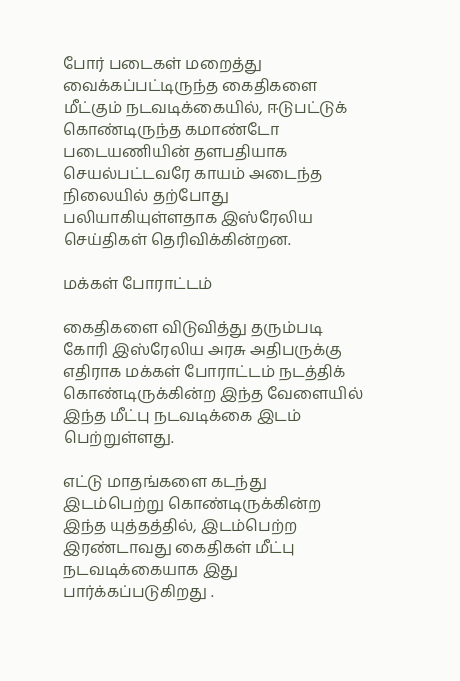போர் படைகள் மறைத்து வைக்கப்பட்டிருந்த கைதிகளை மீட்கும் நடவடிக்கையில், ஈடுபட்டுக் கொண்டிருந்த கமாண்டோ படையணியின் தளபதியாக செயல்பட்டவரே காயம் அடைந்த நிலையில் தற்போது பலியாகியுள்ளதாக இஸ்ரேலிய செய்திகள் தெரிவிக்கின்றன.

மக்கள் போராட்டம்

கைதிகளை விடுவித்து தரும்படி கோரி இஸ்ரேலிய அரசு அதிபருக்கு எதிராக மக்கள் போராட்டம் நடத்திக் கொண்டிருக்கின்ற இந்த வேளையில் இந்த மீட்பு நடவடிக்கை இடம் பெற்றுள்ளது.

எட்டு மாதங்களை கடந்து இடம்பெற்று கொண்டிருக்கின்ற இந்த யுத்தத்தில், இடம்பெற்ற இரண்டாவது கைதிகள் மீட்பு நடவடிக்கையாக இது பார்க்கப்படுகிறது .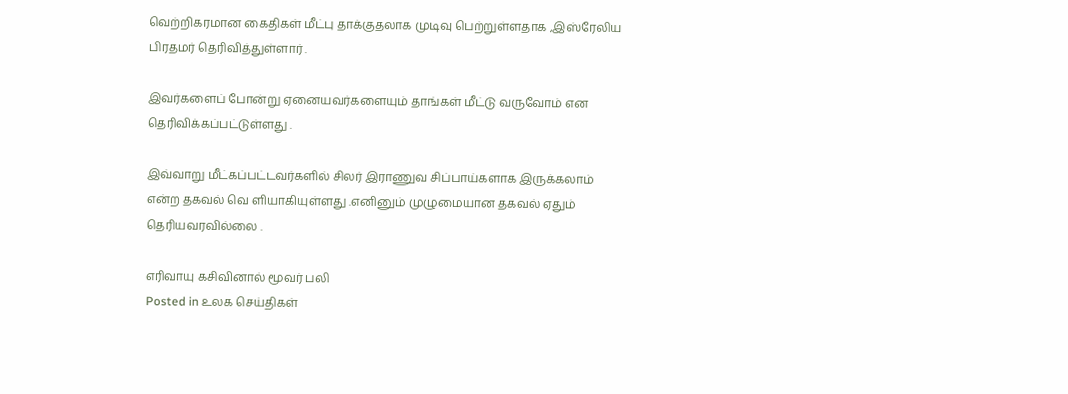வெற்றிகரமான கைதிகள் மீட்பு தாக்குதலாக முடிவு பெற்றுள்ளதாக ,இஸ்ரேலிய பிரதமர் தெரிவித்துள்ளார் .

இவர்களைப் போன்று ஏனையவர்களையும் தாங்கள் மீட்டு வருவோம் என தெரிவிக்கப்பட்டுள்ளது .

இவ்வாறு மீட்கப்பட்டவர்களில் சிலர் இராணுவ சிப்பாய்களாக இருக்கலாம் என்ற தகவல் வெ ளியாகியுள்ளது .எனினும் முழுமையான தகவல் ஏதும் தெரியவரவில்லை .

எரிவாயு கசிவினால் மூவர் பலி
Posted in உலக செய்திகள்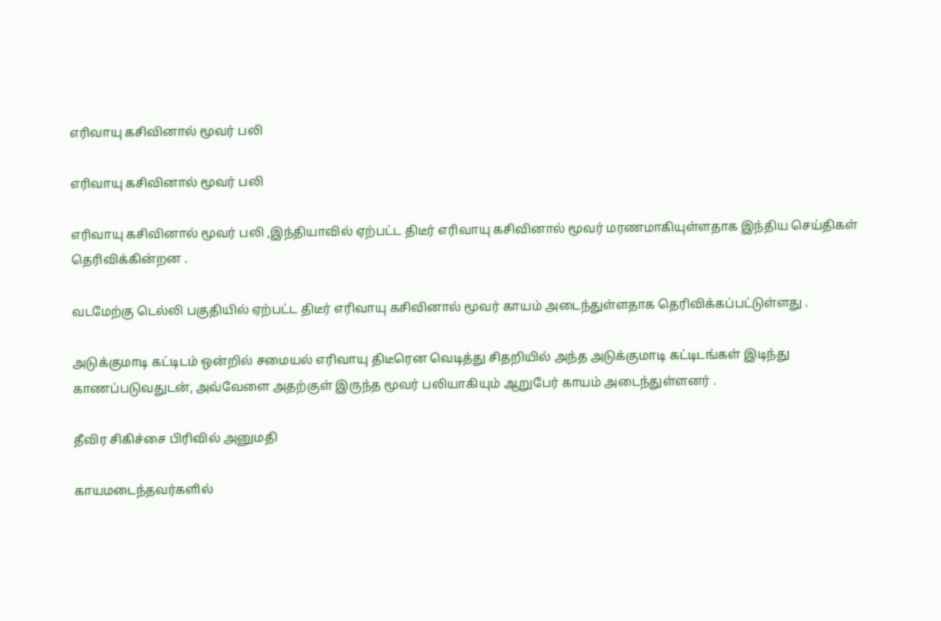எரிவாயு கசிவினால் மூவர் பலி

எரிவாயு கசிவினால் மூவர் பலி

எரிவாயு கசிவினால் மூவர் பலி ,இந்தியாவில் ஏற்பட்ட திடீர் எரிவாயு கசிவினால் மூவர் மரணமாகியுள்ளதாக இந்திய செய்திகள் தெரிவிக்கின்றன .

வடமேற்கு டெல்லி பகுதியில் ஏற்பட்ட திடீர் எரிவாயு கசிவினால் மூவர் காயம் அடைந்துள்ளதாக தெரிவிக்கப்பட்டுள்ளது .

அடுக்குமாடி கட்டிடம் ஒன்றில் சமையல் எரிவாயு திடீரென வெடித்து சிதறியில் அந்த அடுக்குமாடி கட்டிடங்கள் இடிந்து காணப்படுவதுடன், அவ்வேளை அதற்குள் இருந்த மூவர் பலியாகியும் ஆறுபேர் காயம் அடைந்துள்ளனர் .

தீவிர சிகிச்சை பிரிவில் அனுமதி

காயமடைந்தவர்களில்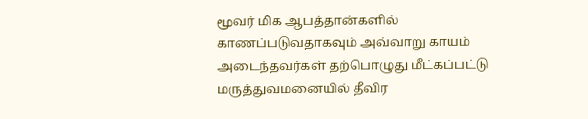மூவர் மிக ஆபத்தான்களில் காணப்படுவதாகவும் அவ்வாறு காயம் அடைந்தவர்கள் தற்பொழுது மீட்கப்பட்டு மருத்துவமனையில் தீவிர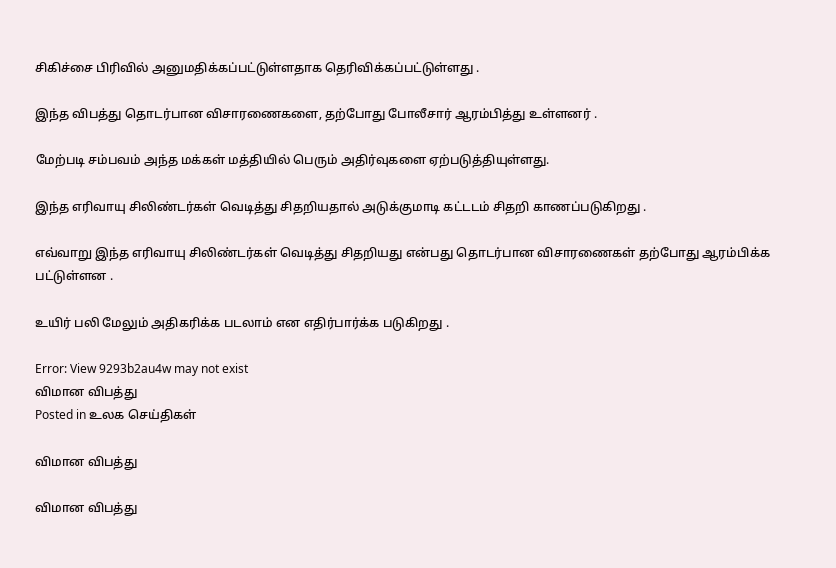சிகிச்சை பிரிவில் அனுமதிக்கப்பட்டுள்ளதாக தெரிவிக்கப்பட்டுள்ளது .

இந்த விபத்து தொடர்பான விசாரணைகளை, தற்போது போலீசார் ஆரம்பித்து உள்ளனர் .

மேற்படி சம்பவம் அந்த மக்கள் மத்தியில் பெரும் அதிர்வுகளை ஏற்படுத்தியுள்ளது.

இந்த எரிவாயு சிலிண்டர்கள் வெடித்து சிதறியதால் அடுக்குமாடி கட்டடம் சிதறி காணப்படுகிறது .

எவ்வாறு இந்த எரிவாயு சிலிண்டர்கள் வெடித்து சிதறியது என்பது தொடர்பான விசாரணைகள் தற்போது ஆரம்பிக்க பட்டுள்ளன .

உயிர் பலி மேலும் அதிகரிக்க படலாம் என எதிர்பார்க்க படுகிறது .

Error: View 9293b2au4w may not exist
விமான விபத்து
Posted in உலக செய்திகள்

விமான விபத்து

விமான விபத்து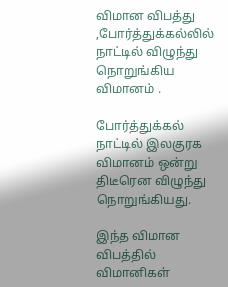விமான விபத்து ,போர்த்துக்கல்லில் நாட்டில் விழுந்து நொறுங்கிய விமானம் .

போர்த்துக்கல் நாட்டில் இலகுரக விமானம் ஒன்று திடீரென விழுந்து நொறுங்கியது.

இந்த விமான விபத்தில் விமானிகள்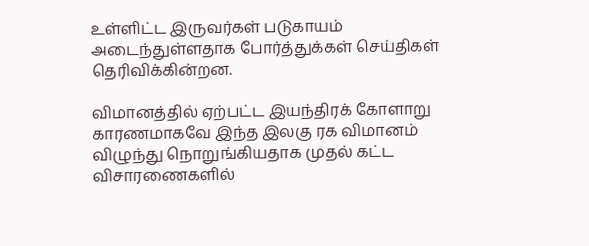உள்ளிட்ட இருவர்கள் படுகாயம் அடைந்துள்ளதாக போர்த்துக்கள் செய்திகள் தெரிவிக்கின்றன.

விமானத்தில் ஏற்பட்ட இயந்திரக் கோளாறு காரணமாகவே இந்த இலகு ரக விமானம் விழுந்து நொறுங்கியதாக முதல் கட்ட விசாரணைகளில்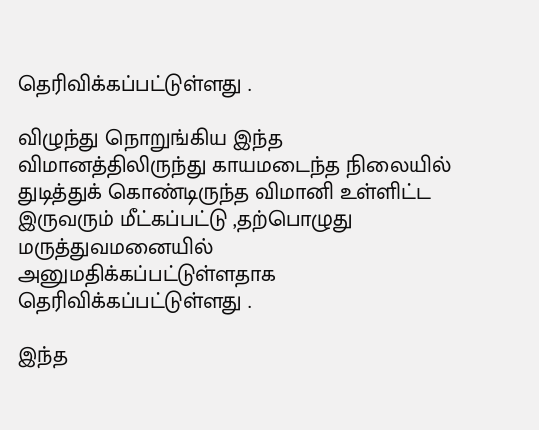தெரிவிக்கப்பட்டுள்ளது .

விழுந்து நொறுங்கிய இந்த விமானத்திலிருந்து காயமடைந்த நிலையில் துடித்துக் கொண்டிருந்த விமானி உள்ளிட்ட இருவரும் மீட்கப்பட்டு ,தற்பொழுது மருத்துவமனையில் அனுமதிக்கப்பட்டுள்ளதாக தெரிவிக்கப்பட்டுள்ளது .

இந்த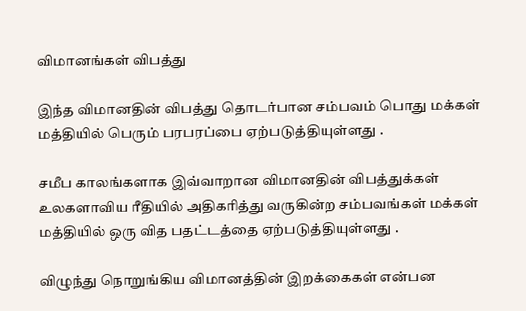விமானங்கள் விபத்து

இந்த விமானதின் விபத்து தொடர்பான சம்பவம் பொது மக்கள் மத்தியில் பெரும் பரபரப்பை ஏற்படுத்தியுள்ளது .

சமீப காலங்களாக இவ்வாறான விமானதின் விபத்துக்கள் உலகளாவிய ரீதியில் அதிகரித்து வருகின்ற சம்பவங்கள் மக்கள் மத்தியில் ஒரு வித பதட்டத்தை ஏற்படுத்தியுள்ளது .

விழுந்து நொறுங்கிய விமானத்தின் இறக்கைகள் என்பன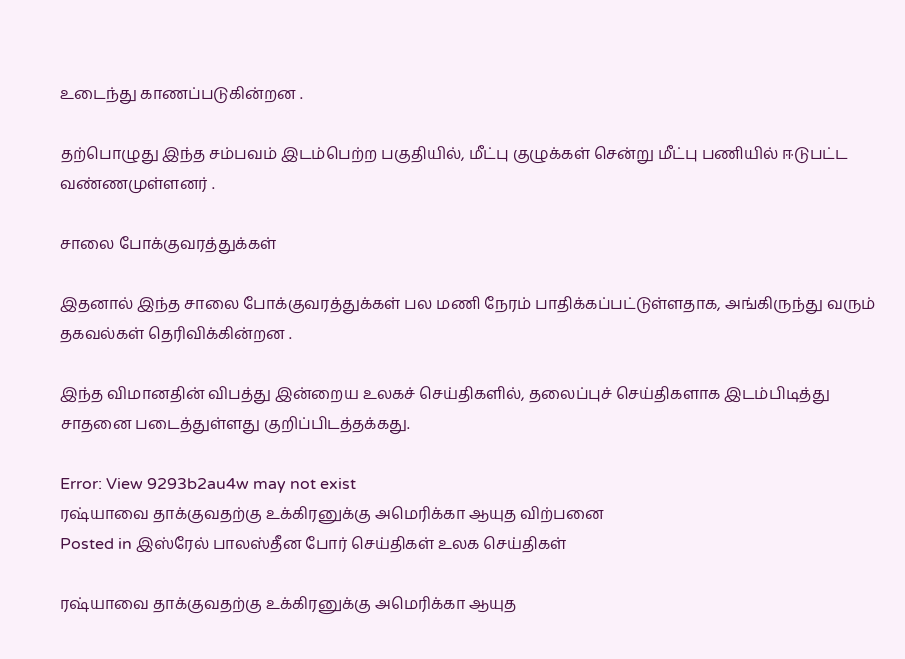உடைந்து காணப்படுகின்றன .

தற்பொழுது இந்த சம்பவம் இடம்பெற்ற பகுதியில், மீட்பு குழுக்கள் சென்று மீட்பு பணியில் ஈடுபட்ட வண்ணமுள்ளனர் .

சாலை போக்குவரத்துக்கள்

இதனால் இந்த சாலை போக்குவரத்துக்கள் பல மணி நேரம் பாதிக்கப்பட்டுள்ளதாக, அங்கிருந்து வரும் தகவல்கள் தெரிவிக்கின்றன .

இந்த விமானதின் விபத்து இன்றைய உலகச் செய்திகளில், தலைப்புச் செய்திகளாக இடம்பிடித்து சாதனை படைத்துள்ளது குறிப்பிடத்தக்கது.

Error: View 9293b2au4w may not exist
ரஷ்யாவை தாக்குவதற்கு உக்கிரனுக்கு அமெரிக்கா ஆயுத விற்பனை
Posted in இஸ்ரேல் பாலஸ்தீன போர் செய்திகள் உலக செய்திகள்

ரஷ்யாவை தாக்குவதற்கு உக்கிரனுக்கு அமெரிக்கா ஆயுத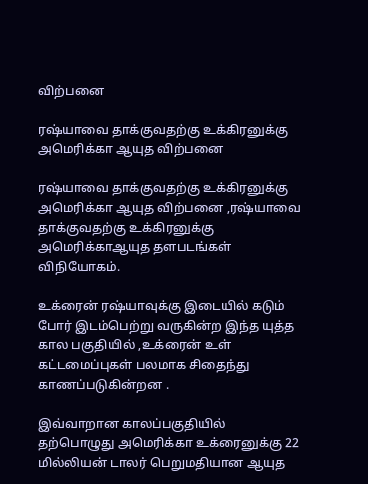விற்பனை

ரஷ்யாவை தாக்குவதற்கு உக்கிரனுக்கு அமெரிக்கா ஆயுத விற்பனை

ரஷ்யாவை தாக்குவதற்கு உக்கிரனுக்கு அமெரிக்கா ஆயுத விற்பனை ,ரஷ்யாவை தாக்குவதற்கு உக்கிரனுக்கு அமெரிக்காஆயுத தளபடங்கள் விநியோகம்.

உக்ரைன் ரஷ்யாவுக்கு இடையில் கடும் போர் இடம்பெற்று வருகின்ற இந்த யுத்த கால பகுதியில் ,உக்ரைன் உள் கட்டமைப்புகள் பலமாக சிதைந்து காணப்படுகின்றன .

இவ்வாறான காலப்பகுதியில் தற்பொழுது அமெரிக்கா உக்ரைனுக்கு 22 மில்லியன் டாலர் பெறுமதியான ஆயுத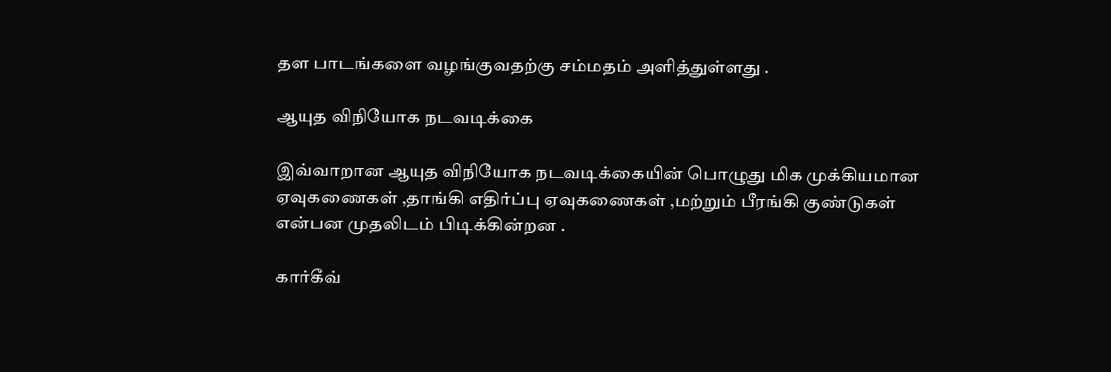தள பாடங்களை வழங்குவதற்கு சம்மதம் அளித்துள்ளது .

ஆயுத விநியோக நடவடிக்கை

இவ்வாறான ஆயுத விநியோக நடவடிக்கையின் பொழுது மிக முக்கியமான ஏவுகணைகள் ,தாங்கி எதிர்ப்பு ஏவுகணைகள் ,மற்றும் பீரங்கி குண்டுகள் என்பன முதலிடம் பிடிக்கின்றன .

கார்கீவ்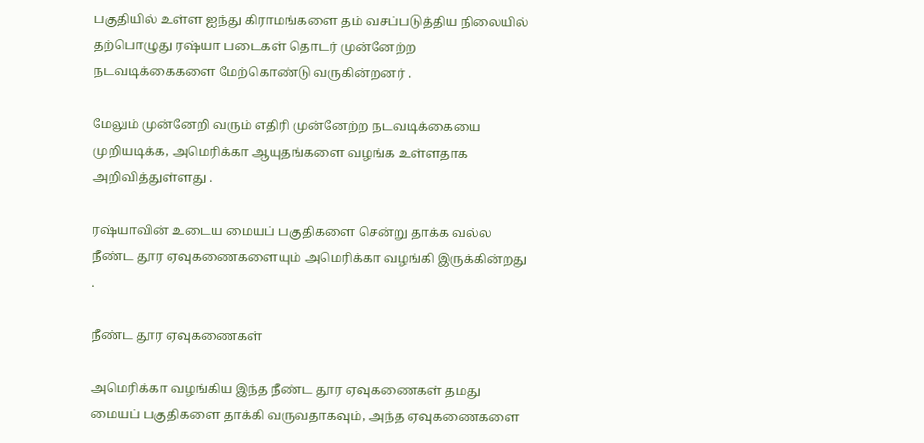பகுதியில் உள்ள ஐந்து கிராமங்களை தம் வசப்படுத்திய நிலையில் தற்பொழுது ரஷ்யா படைகள் தொடர் முன்னேற்ற நடவடிக்கைகளை மேற்கொண்டு வருகின்றனர் .

மேலும் முன்னேறி வரும் எதிரி முன்னேற்ற நடவடிக்கையை முறியடிக்க, அமெரிக்கா ஆயுதங்களை வழங்க உள்ளதாக அறிவித்துள்ளது .

ரஷ்யாவின் உடைய மையப் பகுதிகளை சென்று தாக்க வல்ல நீண்ட தூர ஏவுகணைகளையும் அமெரிக்கா வழங்கி இருக்கின்றது .

நீண்ட தூர ஏவுகணைகள்

அமெரிக்கா வழங்கிய இந்த நீண்ட தூர ஏவுகணைகள் தமது மையப் பகுதிகளை தாக்கி வருவதாகவும், அந்த ஏவுகணைகளை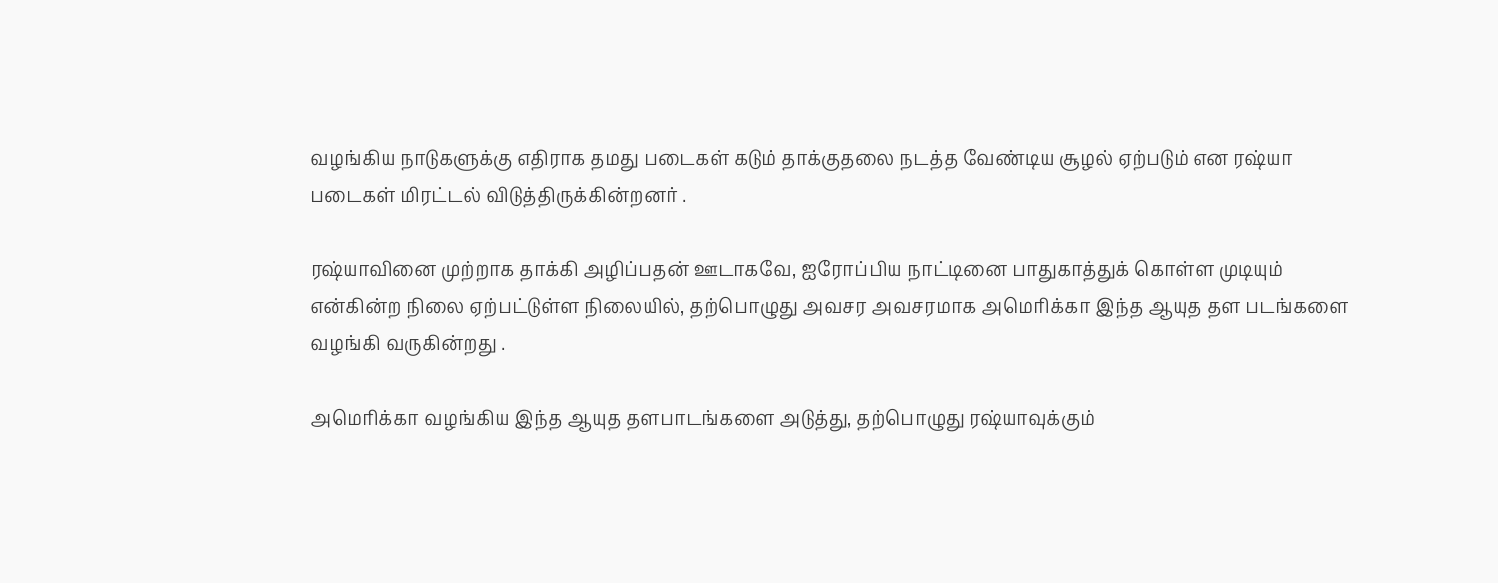வழங்கிய நாடுகளுக்கு எதிராக தமது படைகள் கடும் தாக்குதலை நடத்த வேண்டிய சூழல் ஏற்படும் என ரஷ்யா படைகள் மிரட்டல் விடுத்திருக்கின்றனர் .

ரஷ்யாவினை முற்றாக தாக்கி அழிப்பதன் ஊடாகவே, ஐரோப்பிய நாட்டினை பாதுகாத்துக் கொள்ள முடியும் என்கின்ற நிலை ஏற்பட்டுள்ள நிலையில், தற்பொழுது அவசர அவசரமாக அமெரிக்கா இந்த ஆயுத தள படங்களை வழங்கி வருகின்றது .

அமெரிக்கா வழங்கிய இந்த ஆயுத தளபாடங்களை அடுத்து, தற்பொழுது ரஷ்யாவுக்கும்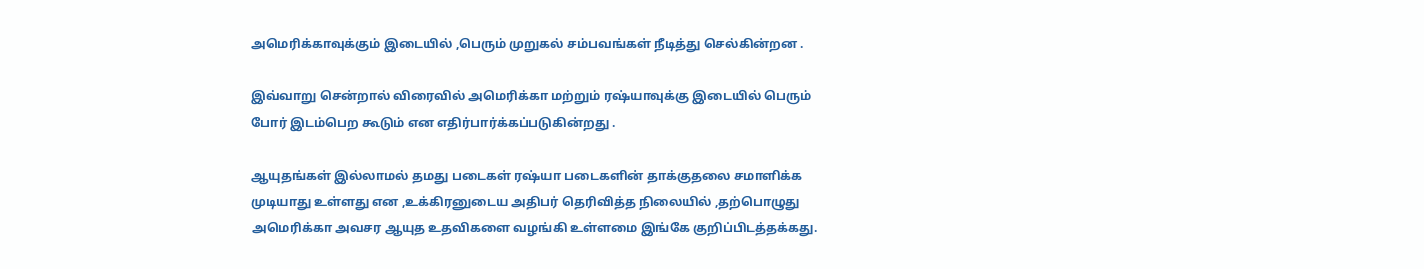அமெரிக்காவுக்கும் இடையில் ,பெரும் முறுகல் சம்பவங்கள் நீடித்து செல்கின்றன .

இவ்வாறு சென்றால் விரைவில் அமெரிக்கா மற்றும் ரஷ்யாவுக்கு இடையில் பெரும் போர் இடம்பெற கூடும் என எதிர்பார்க்கப்படுகின்றது .

ஆயுதங்கள் இல்லாமல் தமது படைகள் ரஷ்யா படைகளின் தாக்குதலை சமாளிக்க முடியாது உள்ளது என ,உக்கிரனுடைய அதிபர் தெரிவித்த நிலையில் ,தற்பொழுது அமெரிக்கா அவசர ஆயுத உதவிகளை வழங்கி உள்ளமை இங்கே குறிப்பிடத்தக்கது.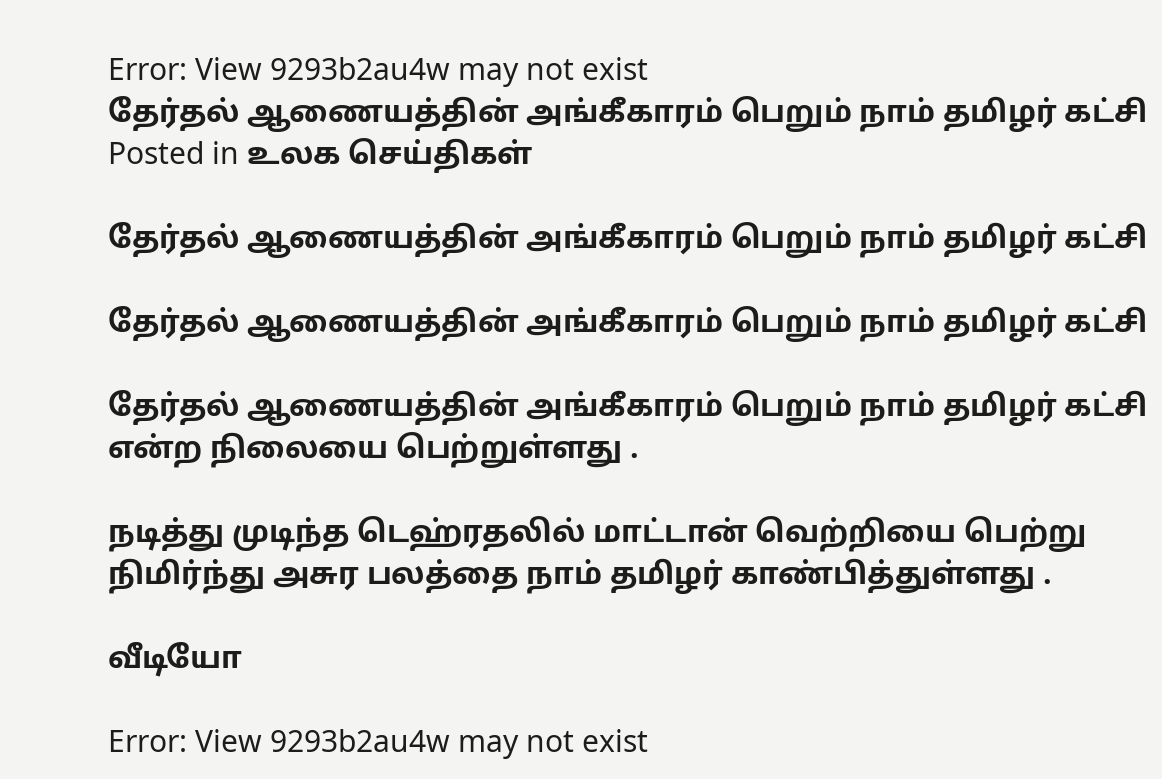Error: View 9293b2au4w may not exist
தேர்தல் ஆணையத்தின் அங்கீகாரம் பெறும் நாம் தமிழர் கட்சி
Posted in உலக செய்திகள்

தேர்தல் ஆணையத்தின் அங்கீகாரம் பெறும் நாம் தமிழர் கட்சி

தேர்தல் ஆணையத்தின் அங்கீகாரம் பெறும் நாம் தமிழர் கட்சி

தேர்தல் ஆணையத்தின் அங்கீகாரம் பெறும் நாம் தமிழர் கட்சி என்ற நிலையை பெற்றுள்ளது .

நடித்து முடிந்த டெஹ்ரதலில் மாட்டான் வெற்றியை பெற்று நிமிர்ந்து அசுர பலத்தை நாம் தமிழர் காண்பித்துள்ளது .

வீடியோ

Error: View 9293b2au4w may not exist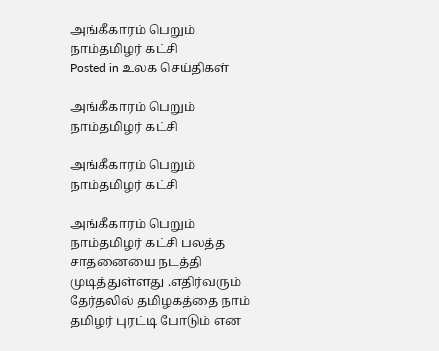அங்கீகாரம் பெறும் நாம்தமிழர் கட்சி
Posted in உலக செய்திகள்

அங்கீகாரம் பெறும் நாம்தமிழர் கட்சி

அங்கீகாரம் பெறும் நாம்தமிழர் கட்சி

அங்கீகாரம் பெறும் நாம்தமிழர் கட்சி பலத்த சாதனையை நடத்தி முடித்துள்ளது .எதிர்வரும் தேர்தலில் தமிழகத்தை நாம் தமிழர் புரட்டி போடும் என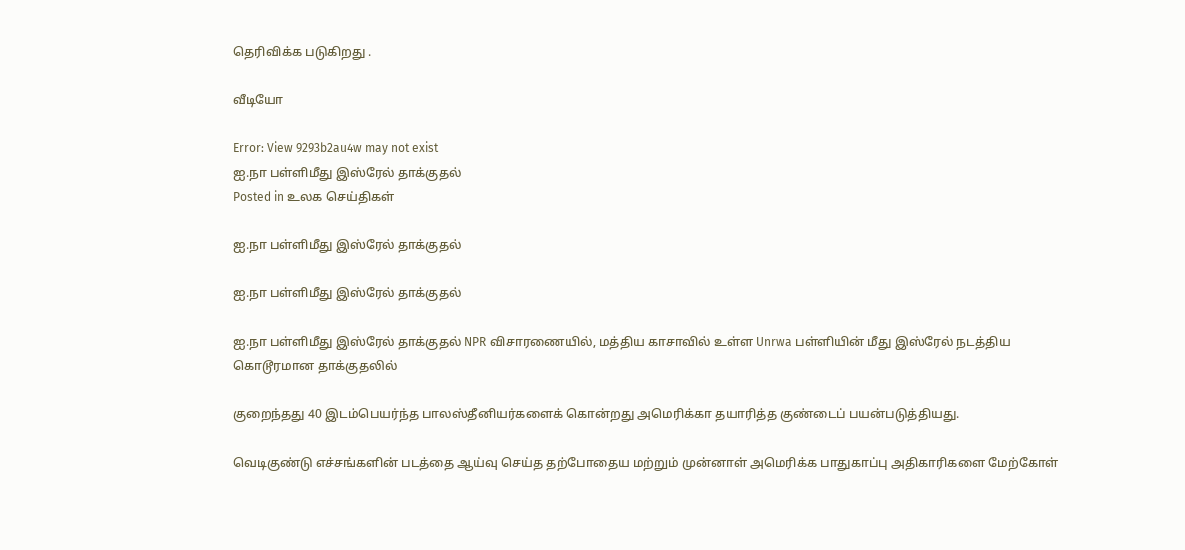தெரிவிக்க படுகிறது .

வீடியோ

Error: View 9293b2au4w may not exist
ஐ.நா பள்ளிமீது இஸ்ரேல் தாக்குதல்
Posted in உலக செய்திகள்

ஐ.நா பள்ளிமீது இஸ்ரேல் தாக்குதல்

ஐ.நா பள்ளிமீது இஸ்ரேல் தாக்குதல்

ஐ.நா பள்ளிமீது இஸ்ரேல் தாக்குதல் NPR விசாரணையில், மத்திய காசாவில் உள்ள Unrwa பள்ளியின் மீது இஸ்ரேல் நடத்திய கொடூரமான தாக்குதலில்

குறைந்தது 40 இடம்பெயர்ந்த பாலஸ்தீனியர்களைக் கொன்றது அமெரிக்கா தயாரித்த குண்டைப் பயன்படுத்தியது.

வெடிகுண்டு எச்சங்களின் படத்தை ஆய்வு செய்த தற்போதைய மற்றும் முன்னாள் அமெரிக்க பாதுகாப்பு அதிகாரிகளை மேற்கோள்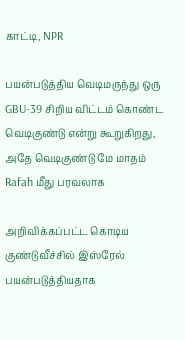காட்டி, NPR

பயன்படுத்திய வெடிமருந்து ஒரு GBU-39 சிறிய விட்டம் கொண்ட வெடிகுண்டு என்று கூறுகிறது, அதே வெடிகுண்டு மே மாதம் Rafah மீது பரவலாக

அறிவிக்கப்பட்ட கொடிய குண்டுவீச்சில் இஸ்ரேல் பயன்படுத்தியதாக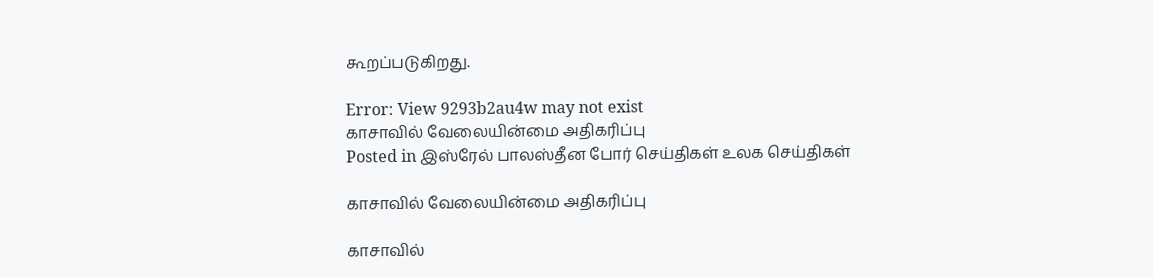கூறப்படுகிறது.

Error: View 9293b2au4w may not exist
காசாவில் வேலையின்மை அதிகரிப்பு
Posted in இஸ்ரேல் பாலஸ்தீன போர் செய்திகள் உலக செய்திகள்

காசாவில் வேலையின்மை அதிகரிப்பு

காசாவில்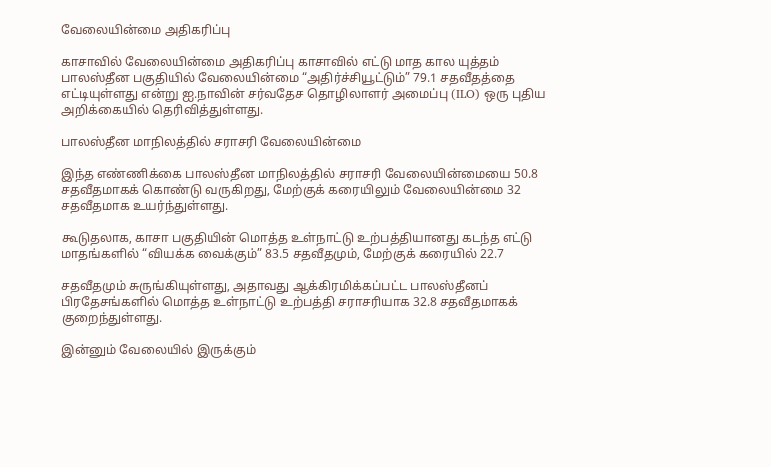வேலையின்மை அதிகரிப்பு

காசாவில் வேலையின்மை அதிகரிப்பு காசாவில் எட்டு மாத கால யுத்தம் பாலஸ்தீன பகுதியில் வேலையின்மை “அதிர்ச்சியூட்டும்” 79.1 சதவீதத்தை எட்டியுள்ளது என்று ஐ.நாவின் சர்வதேச தொழிலாளர் அமைப்பு (ILO) ஒரு புதிய அறிக்கையில் தெரிவித்துள்ளது.

பாலஸ்தீன மாநிலத்தில் சராசரி வேலையின்மை

இந்த எண்ணிக்கை பாலஸ்தீன மாநிலத்தில் சராசரி வேலையின்மையை 50.8 சதவீதமாகக் கொண்டு வருகிறது, மேற்குக் கரையிலும் வேலையின்மை 32 சதவீதமாக உயர்ந்துள்ளது.

கூடுதலாக, காசா பகுதியின் மொத்த உள்நாட்டு உற்பத்தியானது கடந்த எட்டு மாதங்களில் “வியக்க வைக்கும்” 83.5 சதவீதமும், மேற்குக் கரையில் 22.7

சதவீதமும் சுருங்கியுள்ளது, அதாவது ஆக்கிரமிக்கப்பட்ட பாலஸ்தீனப் பிரதேசங்களில் மொத்த உள்நாட்டு உற்பத்தி சராசரியாக 32.8 சதவீதமாகக் குறைந்துள்ளது.

இன்னும் வேலையில் இருக்கும்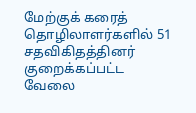மேற்குக் கரைத் தொழிலாளர்களில் 51 சதவிகிதத்தினர் குறைக்கப்பட்ட வேலை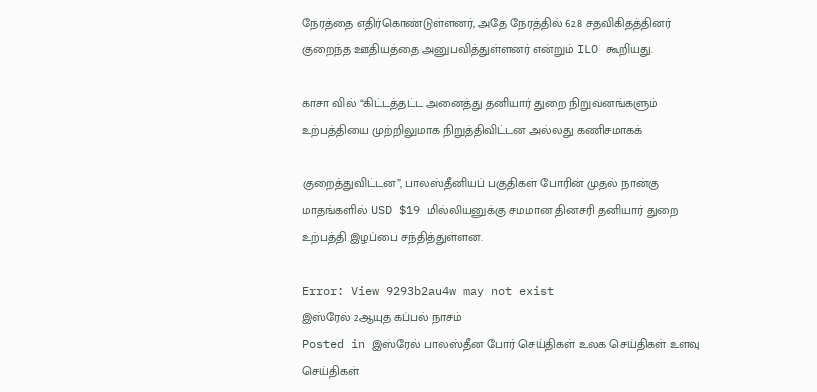நேரத்தை எதிர்கொண்டுள்ளனர், அதே நேரத்தில் 62.8 சதவிகிதத்தினர் குறைந்த ஊதியத்தை அனுபவித்துள்ளனர் என்றும் ILO கூறியது.

காசா வில் “கிட்டத்தட்ட அனைத்து தனியார் துறை நிறுவனங்களும் உற்பத்தியை முற்றிலுமாக நிறுத்திவிட்டன அல்லது கணிசமாகக்

குறைத்துவிட்டன”, பாலஸ்தீனியப் பகுதிகள் போரின் முதல் நான்கு மாதங்களில் USD $19 மில்லியனுக்கு சமமான தினசரி தனியார் துறை உற்பத்தி இழப்பை சந்தித்துள்ளன.

Error: View 9293b2au4w may not exist
இஸ்ரேல் 2ஆயுத கப்பல் நாசம்
Posted in இஸ்ரேல் பாலஸ்தீன போர் செய்திகள் உலக செய்திகள் உளவு செய்திகள்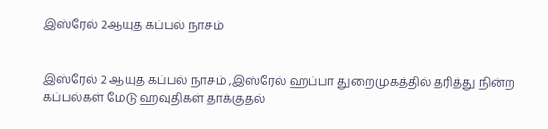இஸ்ரேல் 2ஆயுத கப்பல் நாசம்


இஸ்ரேல் 2 ஆயுத கப்பல் நாசம் ,இஸ்ரேல் ஹப்பா துறைமுகத்தில் தரித்து நின்ற கப்பல்கள் மேடு ஹவுதிகள் தாக்குதல்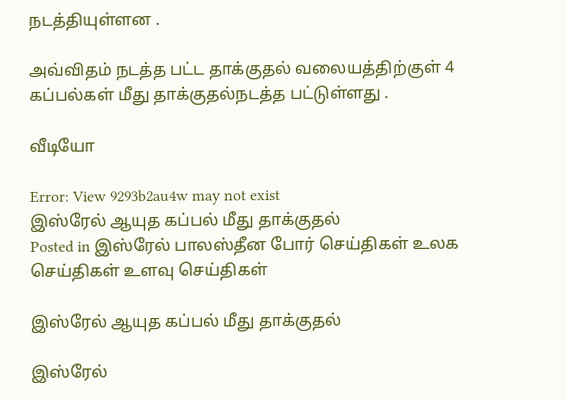நடத்தியுள்ளன .

அவ்விதம் நடத்த பட்ட தாக்குதல் வலையத்திற்குள் 4 கப்பல்கள் மீது தாக்குதல்நடத்த பட்டுள்ளது .

வீடியோ

Error: View 9293b2au4w may not exist
இஸ்ரேல் ஆயுத கப்பல் மீது தாக்குதல்
Posted in இஸ்ரேல் பாலஸ்தீன போர் செய்திகள் உலக செய்திகள் உளவு செய்திகள்

இஸ்ரேல் ஆயுத கப்பல் மீது தாக்குதல்

இஸ்ரேல்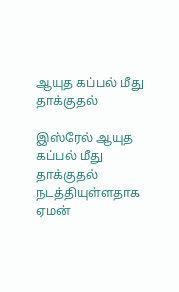ஆயுத கப்பல் மீது தாக்குதல்

இஸ்ரேல் ஆயுத கப்பல் மீது தாக்குதல் நடத்தியுள்ளதாக ஏமன்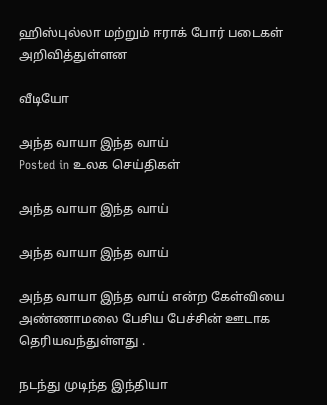ஹிஸ்புல்லா மற்றும் ஈராக் போர் படைகள் அறிவித்துள்ளன

வீடியோ

அந்த வாயா இந்த வாய்
Posted in உலக செய்திகள்

அந்த வாயா இந்த வாய்

அந்த வாயா இந்த வாய்

அந்த வாயா இந்த வாய் என்ற கேள்வியை அண்ணாமலை பேசிய பேச்சின் ஊடாக தெரியவந்துள்ளது .

நடந்து முடிந்த இந்தியா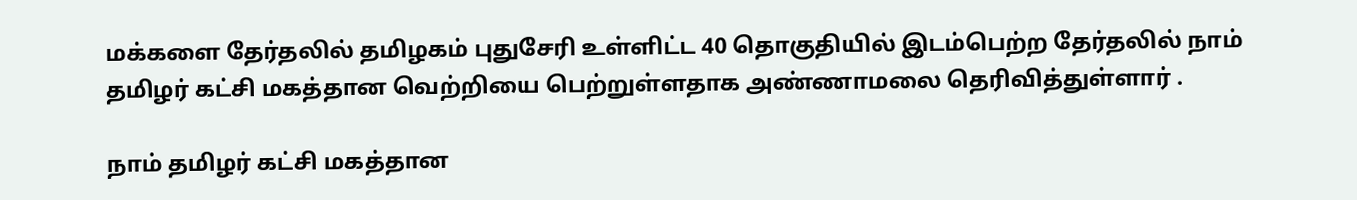மக்களை தேர்தலில் தமிழகம் புதுசேரி உள்ளிட்ட 40 தொகுதியில் இடம்பெற்ற தேர்தலில் நாம் தமிழர் கட்சி மகத்தான வெற்றியை பெற்றுள்ளதாக அண்ணாமலை தெரிவித்துள்ளார் .

நாம் தமிழர் கட்சி மகத்தான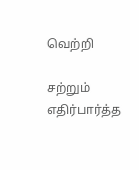வெற்றி

சற்றும் எதிர்பார்த்த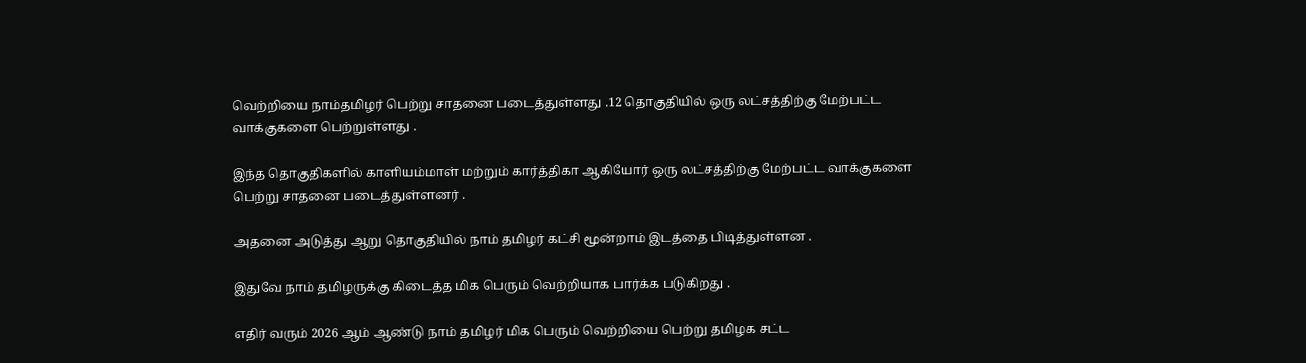வெற்றியை நாம்தமிழர் பெற்று சாதனை படைத்துள்ளது .12 தொகுதியில் ஒரு லட்சத்திற்கு மேற்பட்ட வாக்குகளை பெற்றுள்ளது .

இந்த தொகுதிகளில் காளியம்மாள் மற்றும் கார்த்திகா ஆகியோர் ஒரு லட்சத்திற்கு மேற்பட்ட வாக்குகளை பெற்று சாதனை படைத்துள்ளனர் .

அதனை அடுத்து ஆறு தொகுதியில் நாம் தமிழர் கட்சி மூன்றாம் இடத்தை பிடித்துள்ளன .

இதுவே நாம் தமிழருக்கு கிடைத்த மிக பெரும் வெற்றியாக பார்க்க படுகிறது .

எதிர் வரும் 2026 ஆம் ஆண்டு நாம் தமிழர் மிக பெரும் வெற்றியை பெற்று தமிழக சட்ட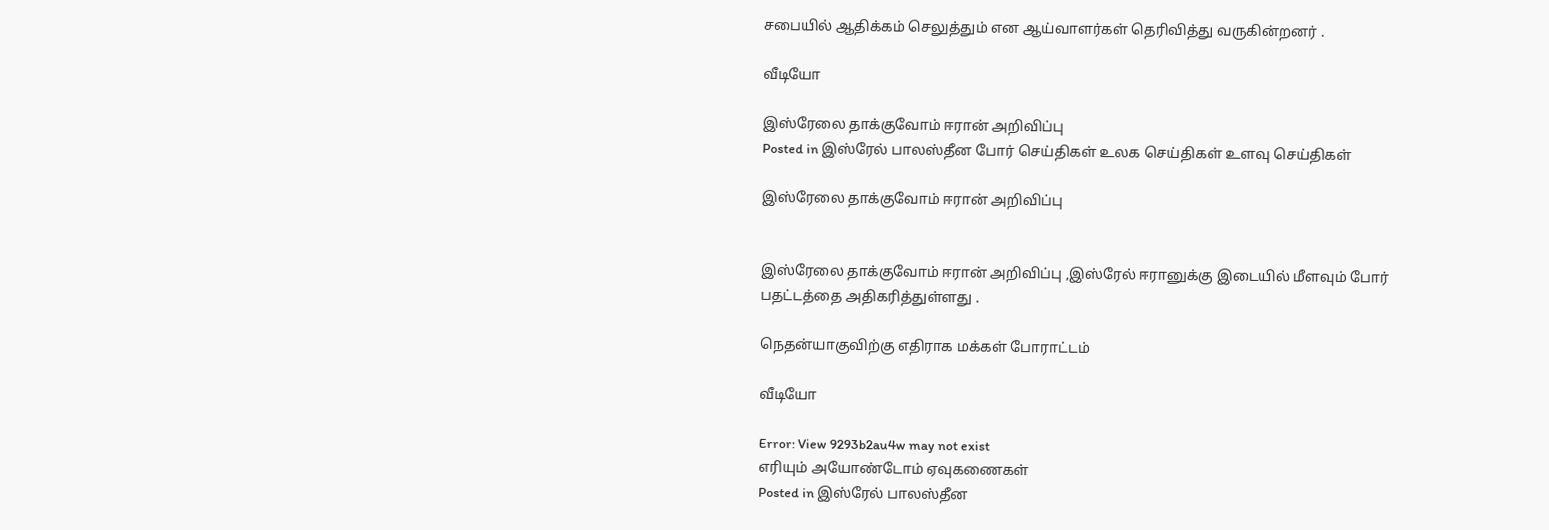சபையில் ஆதிக்கம் செலுத்தும் என ஆய்வாளர்கள் தெரிவித்து வருகின்றனர் .

வீடியோ

இஸ்ரேலை தாக்குவோம் ஈரான் அறிவிப்பு
Posted in இஸ்ரேல் பாலஸ்தீன போர் செய்திகள் உலக செய்திகள் உளவு செய்திகள்

இஸ்ரேலை தாக்குவோம் ஈரான் அறிவிப்பு


இஸ்ரேலை தாக்குவோம் ஈரான் அறிவிப்பு ,இஸ்ரேல் ஈரானுக்கு இடையில் மீளவும் போர் பதட்டத்தை அதிகரித்துள்ளது .

நெதன்யாகுவிற்கு எதிராக மக்கள் போராட்டம்

வீடியோ

Error: View 9293b2au4w may not exist
எரியும் அயோண்டோம் ஏவுகணைகள்
Posted in இஸ்ரேல் பாலஸ்தீன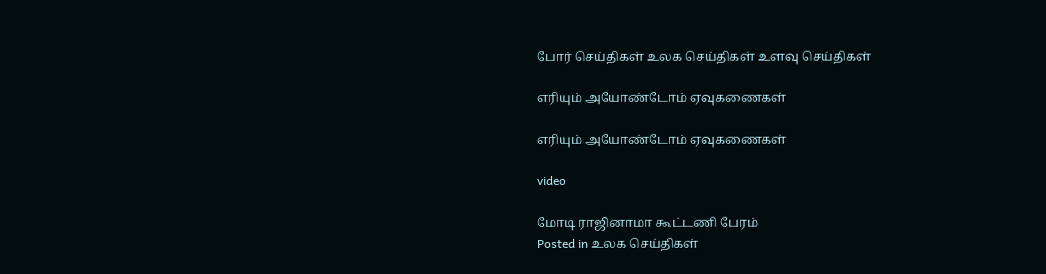போர் செய்திகள் உலக செய்திகள் உளவு செய்திகள்

எரியும் அயோண்டோம் ஏவுகணைகள்

எரியும் அயோண்டோம் ஏவுகணைகள்

video

மோடி ராஜினாமா கூட்டணி பேரம்
Posted in உலக செய்திகள்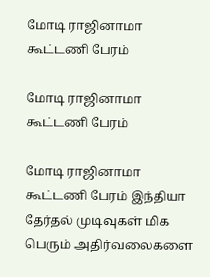மோடி ராஜினாமா கூட்டணி பேரம்

மோடி ராஜினாமா கூட்டணி பேரம்

மோடி ராஜினாமா கூட்டணி பேரம் இந்தியா தேர்தல் முடிவுகள் மிக பெரும் அதிர்வலைகளை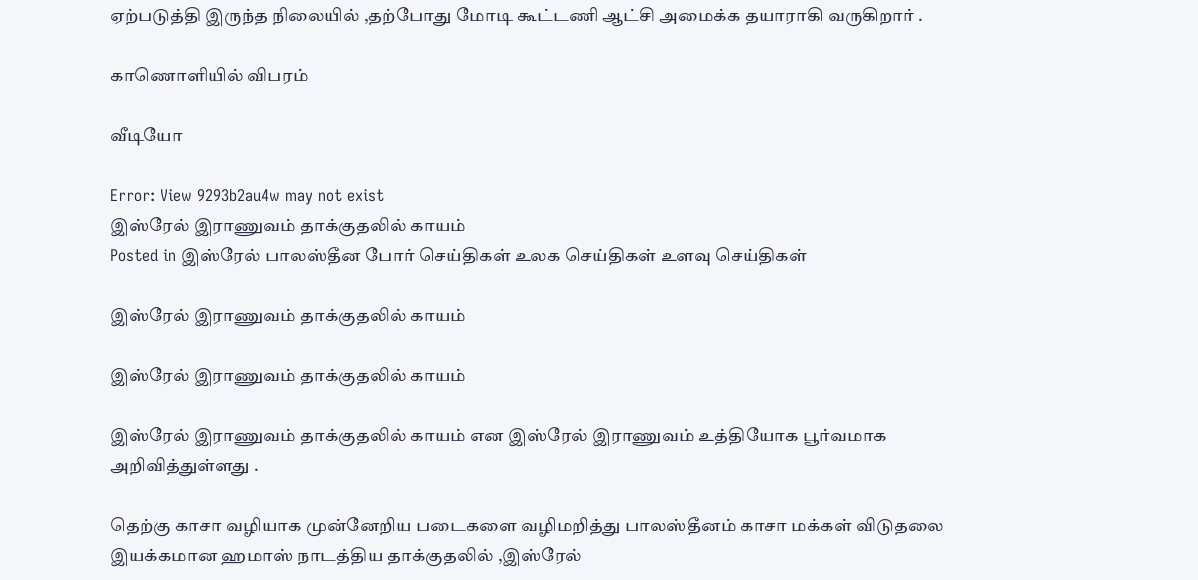ஏற்படுத்தி இருந்த நிலையில் ,தற்போது மோடி கூட்டணி ஆட்சி அமைக்க தயாராகி வருகிறார் .

காணொளியில் விபரம்

வீடியோ

Error: View 9293b2au4w may not exist
இஸ்ரேல் இராணுவம் தாக்குதலில் காயம்
Posted in இஸ்ரேல் பாலஸ்தீன போர் செய்திகள் உலக செய்திகள் உளவு செய்திகள்

இஸ்ரேல் இராணுவம் தாக்குதலில் காயம்

இஸ்ரேல் இராணுவம் தாக்குதலில் காயம்

இஸ்ரேல் இராணுவம் தாக்குதலில் காயம் என இஸ்ரேல் இராணுவம் உத்தியோக பூர்வமாக அறிவித்துள்ளது .

தெற்கு காசா வழியாக முன்னேறிய படைகளை வழிமறித்து பாலஸ்தீனம் காசா மக்கள் விடுதலை இயக்கமான ஹமாஸ் நாடத்திய தாக்குதலில் ,இஸ்ரேல்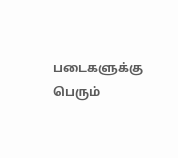படைகளுக்கு பெரும்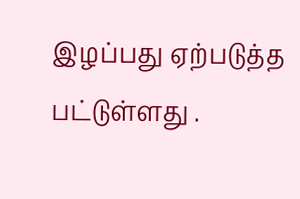இழப்பது ஏற்படுத்த பட்டுள்ளது .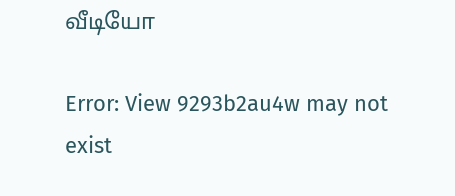வீடியோ

Error: View 9293b2au4w may not exist